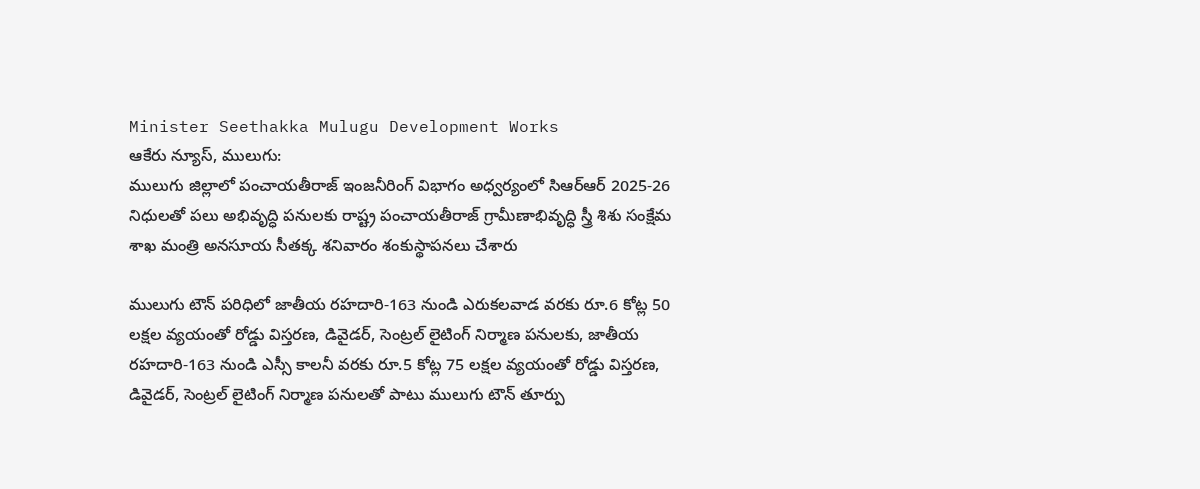Minister Seethakka Mulugu Development Works
ఆకేరు న్యూస్, ములుగు:
ములుగు జిల్లాలో పంచాయతీరాజ్ ఇంజనీరింగ్ విభాగం అధ్వర్యంలో సిఆర్ఆర్ 2025-26 నిధులతో పలు అభివృద్ధి పనులకు రాష్ట్ర పంచాయతీరాజ్ గ్రామీణాభివృద్ధి స్త్రీ శిశు సంక్షేమ శాఖ మంత్రి అనసూయ సీతక్క శనివారం శంకుస్థాపనలు చేశారు

ములుగు టౌన్ పరిధిలో జాతీయ రహదారి-163 నుండి ఎరుకలవాడ వరకు రూ.6 కోట్ల 50 లక్షల వ్యయంతో రోడ్డు విస్తరణ, డివైడర్, సెంట్రల్ లైటింగ్ నిర్మాణ పనులకు, జాతీయ రహదారి-163 నుండి ఎస్సీ కాలనీ వరకు రూ.5 కోట్ల 75 లక్షల వ్యయంతో రోడ్డు విస్తరణ, డివైడర్, సెంట్రల్ లైటింగ్ నిర్మాణ పనులతో పాటు ములుగు టౌన్ తూర్పు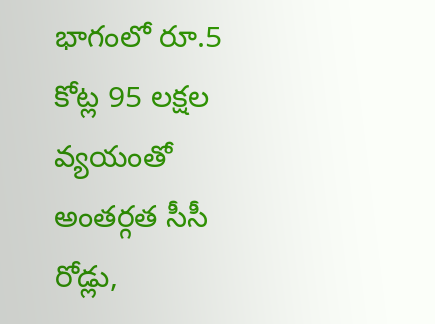భాగంలో రూ.5 కోట్ల 95 లక్షల వ్యయంతో అంతర్గత సీసీ రోడ్లు,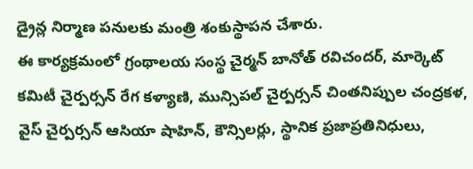డ్రైన్ల నిర్మాణ పనులకు మంత్రి శంకుస్థాపన చేశారు.
ఈ కార్యక్రమంలో గ్రంథాలయ సంస్థ చైర్మన్ బానోత్ రవిచందర్, మార్కెట్ కమిటీ చైర్పర్సన్ రేగ కళ్యాణి, మున్సిపల్ చైర్పర్సన్ చింతనిప్పుల చంద్రకళ, వైస్ చైర్పర్సన్ ఆసియా షాహిన్, కౌన్సిలర్లు, స్థానిక ప్రజాప్రతినిధులు,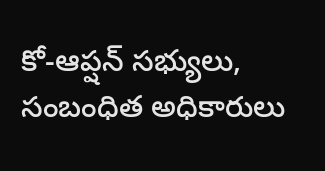కో-ఆప్షన్ సభ్యులు, సంబంధిత అధికారులు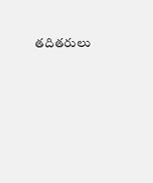తదితరులు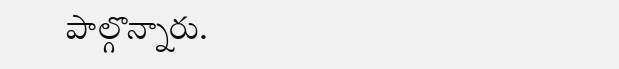పాల్గొన్నారు.